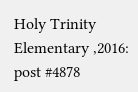Holy Trinity Elementary ,2016: post #4878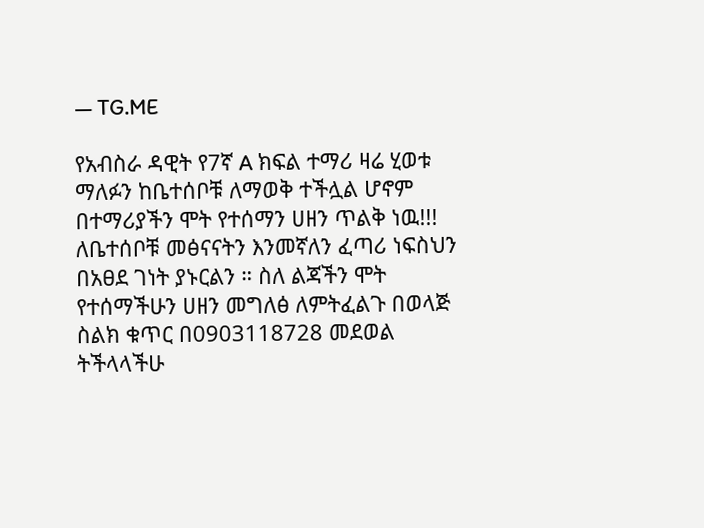— TG.ME

የአብስራ ዳዊት የ7ኛ A ክፍል ተማሪ ዛሬ ሂወቱ ማለፉን ከቤተሰቦቹ ለማወቅ ተችሏል ሆኖም በተማሪያችን ሞት የተሰማን ሀዘን ጥልቅ ነዉ!!! ለቤተሰቦቹ መፅናናትን እንመኛለን ፈጣሪ ነፍስህን በአፀደ ገነት ያኑርልን ። ስለ ልጃችን ሞት የተሰማችሁን ሀዘን መግለፅ ለምትፈልጉ በወላጅ ስልክ ቁጥር በ0903118728 መደወል ትችላላችሁ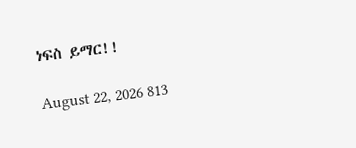ነፍስ ይማር!!

August 22, 2026 813